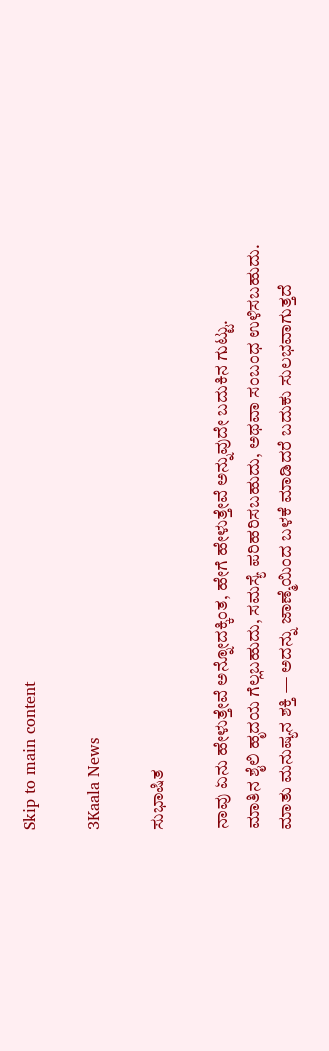Skip to main content

3Kaala News

ಸುಭಾಷಿತ

ನಾವು ಏನು ಹೇಳುತ್ತೇವೆ ಅನ್ನೋದಕ್ಕಿಂತ, ಹೇಗೆ ಹೇಳುತ್ತೇವೆ ಅನ್ನುವುದೇ ಬದುಕಿನ ಗುಟ್ಟು.
ಮಾತಿನ ಶೈಲಿ ಹೃದಯ ಗೆಲ್ಲಬಹುದು, ಸಮಸ್ಯೆ ಪರಿಹರಿಸಬಹುದು, ಅಥವಾ ಸಂಬಂಧ ಉಳಿಸಬಹುದು.
ಮಾತು ಮನುಷ್ಯನ ಶಕ್ತಿ — ಅದನ್ನು ಜಾಣ್ಮೆಯಿಂದ ಬಳಕೆ ಮಾಡಿದರೆ ಬದುಕು ಸುಲಭವಾಗುತ್ತದೆ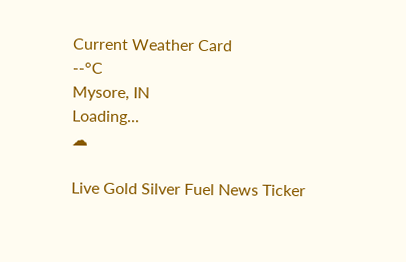Current Weather Card
--°C
Mysore, IN
Loading...
☁

Live Gold Silver Fuel News Ticker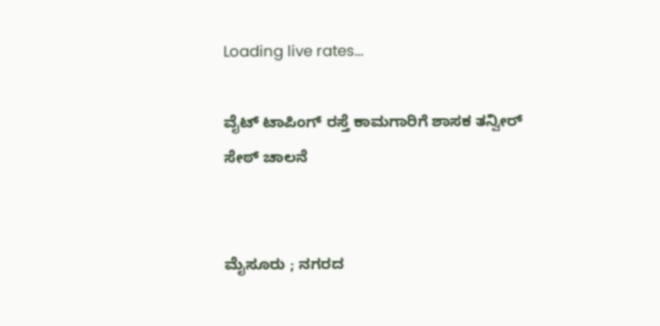Loading live rates...

ವೈಟ್ ಟಾಪಿಂಗ್ ರಸ್ತೆ ಕಾಮಗಾರಿಗೆ ಶಾಸಕ ತನ್ವೀರ್ ಸೇಠ್ ಚಾಲನೆ


ಮೈಸೂರು ; ನಗರದ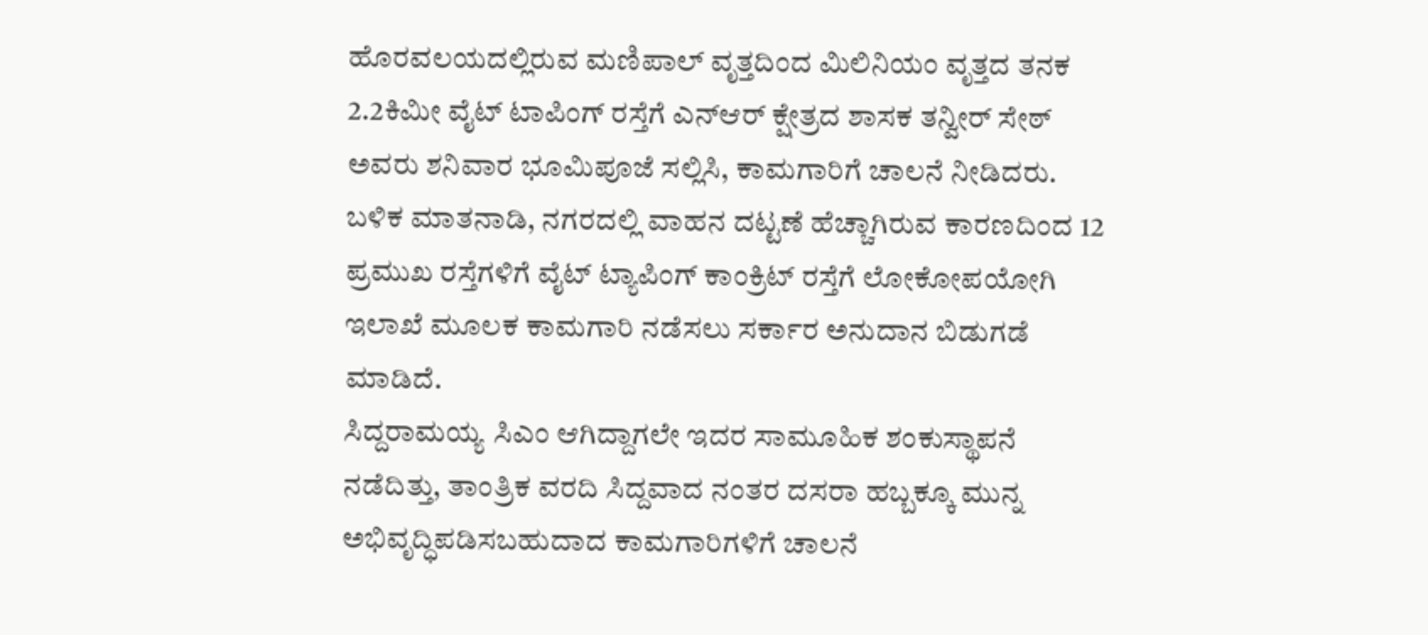ಹೊರವಲಯದಲ್ಲಿರುವ ಮಣಿಪಾಲ್ ವೃತ್ತದಿಂದ ಮಿಲಿನಿಯಂ ವೃತ್ತದ ತನಕ 2.2ಕಿಮೀ ವೈಟ್ ಟಾಪಿಂಗ್ ರಸ್ತೆಗೆ ಎನ್‌ಆರ್ ಕ್ಷೇತ್ರದ ಶಾಸಕ ತನ್ವೀರ್ ಸೇಠ್ ಅವರು ಶನಿವಾರ ಭೂಮಿಪೂಜೆ ಸಲ್ಲಿಸಿ, ಕಾಮಗಾರಿಗೆ ಚಾಲನೆ ನೀಡಿದರು.
ಬಳಿಕ ಮಾತನಾಡಿ, ನಗರದಲ್ಲಿ ವಾಹನ ದಟ್ಟಣೆ ಹೆಚ್ಚಾಗಿರುವ ಕಾರಣದಿಂದ 12 ಪ್ರಮುಖ ರಸ್ತೆಗಳಿಗೆ ವೈಟ್ ಟ್ಯಾಪಿಂಗ್ ಕಾಂಕ್ರಿಟ್ ರಸ್ತೆಗೆ ಲೋಕೋಪಯೋಗಿ ಇಲಾಖೆ ಮೂಲಕ ಕಾಮಗಾರಿ ನಡೆಸಲು ಸರ್ಕಾರ ಅನುದಾನ ಬಿಡುಗಡೆ ಮಾಡಿದೆ.
ಸಿದ್ದರಾಮಯ್ಯ ಸಿಎಂ ಆಗಿದ್ದಾಗಲೇ ಇದರ ಸಾಮೂಹಿಕ ಶಂಕುಸ್ಥಾಪನೆ ನಡೆದಿತ್ತು, ತಾಂತ್ರಿಕ ವರದಿ ಸಿದ್ದವಾದ ನಂತರ ದಸರಾ ಹಬ್ಬಕ್ಕೂ ಮುನ್ನ ಅಭಿವೃದ್ಧಿಪಡಿಸಬಹುದಾದ ಕಾಮಗಾರಿಗಳಿಗೆ ಚಾಲನೆ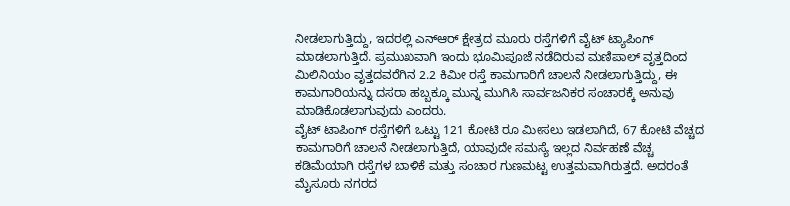ನೀಡಲಾಗುತ್ತಿದ್ದು, ಇದರಲ್ಲಿ ಎನ್‌ಆರ್ ಕ್ಷೇತ್ರದ ಮೂರು ರಸ್ತೆಗಳಿಗೆ ವೈಟ್ ಟ್ಯಾಪಿಂಗ್ ಮಾಡಲಾಗುತ್ತಿದೆ. ಪ್ರಮುಖವಾಗಿ ಇಂದು ಭೂಮಿಪೂಜೆ ನಡೆದಿರುವ ಮಣಿಪಾಲ್ ವೃತ್ತದಿಂದ ಮಿಲಿನಿಯಂ ವೃತ್ತದವರೆಗಿನ 2.2 ಕಿಮೀ ರಸ್ತೆ ಕಾಮಗಾರಿಗೆ ಚಾಲನೆ ನೀಡಲಾಗುತ್ತಿದ್ದು, ಈ ಕಾಮಗಾರಿಯನ್ನು ದಸರಾ ಹಬ್ಬಕ್ಕೂ ಮುನ್ನ ಮುಗಿಸಿ ಸಾರ್ವಜನಿಕರ ಸಂಚಾರಕ್ಕೆ ಅನುವು ಮಾಡಿಕೊಡಲಾಗುವುದು ಎಂದರು.
ವೈಟ್ ಟಾಪಿಂಗ್ ರಸ್ತೆಗಳಿಗೆ ಒಟ್ಟು 121 ಕೋಟಿ ರೂ ಮೀಸಲು ಇಡಲಾಗಿದೆ, 67 ಕೋಟಿ ವೆಚ್ಚದ ಕಾಮಗಾರಿಗೆ ಚಾಲನೆ ನೀಡಲಾಗುತ್ತಿದೆ, ಯಾವುದೇ ಸಮಸ್ಯೆ ಇಲ್ಲದ ನಿರ್ವಹಣೆ ವೆಚ್ಚ ಕಡಿಮೆಯಾಗಿ ರಸ್ತೆಗಳ ಬಾಳಿಕೆ ಮತ್ತು ಸಂಚಾರ ಗುಣಮಟ್ಟ ಉತ್ತಮವಾಗಿರುತ್ತದೆ. ಅದರಂತೆ ಮೈಸೂರು ನಗರದ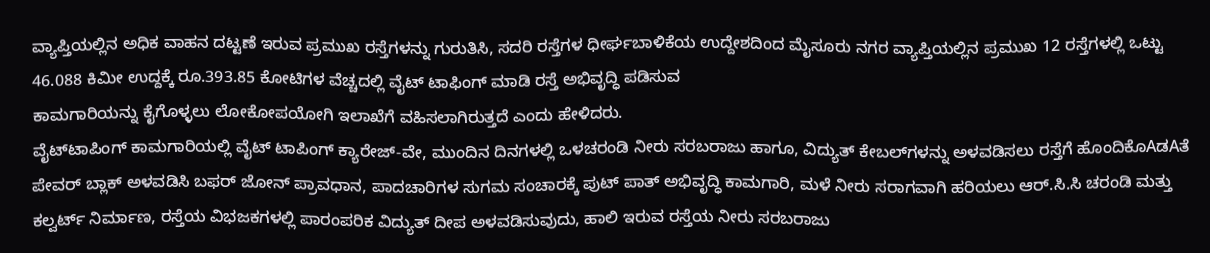ವ್ಯಾಪ್ತಿಯಲ್ಲಿನ ಅಧಿಕ ವಾಹನ ದಟ್ಟಣೆ ಇರುವ ಪ್ರಮುಖ ರಸ್ತೆಗಳನ್ನು ಗುರುತಿಸಿ, ಸದರಿ ರಸ್ತೆಗಳ ಧೀರ್ಘಬಾಳಿಕೆಯ ಉದ್ದೇಶದಿಂದ ಮೈಸೂರು ನಗರ ವ್ಯಾಪ್ತಿಯಲ್ಲಿನ ಪ್ರಮುಖ 12 ರಸ್ತೆಗಳಲ್ಲಿ ಒಟ್ಟು 46.088 ಕಿಮೀ ಉದ್ದಕ್ಕೆ ರೂ.393.85 ಕೋಟಿಗಳ ವೆಚ್ಚದಲ್ಲಿ ವೈಟ್ ಟಾಫಿಂಗ್ ಮಾಡಿ ರಸ್ತೆ ಅಭಿವೃದ್ಧಿ ಪಡಿಸುವ
ಕಾಮಗಾರಿಯನ್ನು ಕೈಗೊಳ್ಳಲು ಲೋಕೋಪಯೋಗಿ ಇಲಾಖೆಗೆ ವಹಿಸಲಾಗಿರುತ್ತದೆ ಎಂದು ಹೇಳಿದರು.
ವೈಟ್‌ಟಾಪಿಂಗ್ ಕಾಮಗಾರಿಯಲ್ಲಿ ವೈಟ್ ಟಾಪಿಂಗ್ ಕ್ಯಾರೇಜ್-ವೇ, ಮುಂದಿನ ದಿನಗಳಲ್ಲಿ ಒಳಚರಂಡಿ ನೀರು ಸರಬರಾಜು ಹಾಗೂ, ವಿದ್ಯುತ್ ಕೇಬಲ್‌ಗಳನ್ನು ಅಳವಡಿಸಲು ರಸ್ತೆಗೆ ಹೊಂದಿಕೊAಡAತೆ ಪೇವರ್ ಬ್ಲಾಕ್ ಅಳವಡಿಸಿ ಬಫರ್ ಜೋನ್ ಪ್ರಾವಧಾನ, ಪಾದಚಾರಿಗಳ ಸುಗಮ ಸಂಚಾರಕ್ಕೆ ಪುಟ್ ಪಾತ್ ಅಭಿವೃದ್ಧಿ ಕಾಮಗಾರಿ, ಮಳೆ ನೀರು ಸರಾಗವಾಗಿ ಹರಿಯಲು ಆರ್.ಸಿ.ಸಿ ಚರಂಡಿ ಮತ್ತು ಕಲ್ವರ್ಟ್ ನಿರ್ಮಾಣ, ರಸ್ತೆಯ ವಿಭಜಕಗಳಲ್ಲಿ ಪಾರಂಪರಿಕ ವಿದ್ಯುತ್ ದೀಪ ಅಳವಡಿಸುವುದು, ಹಾಲಿ ಇರುವ ರಸ್ತೆಯ ನೀರು ಸರಬರಾಜು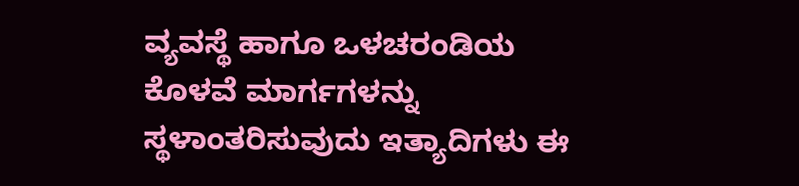ವ್ಯವಸ್ಥೆ ಹಾಗೂ ಒಳಚರಂಡಿಯ ಕೊಳವೆ ಮಾರ್ಗಗಳನ್ನು ಸ್ಥಳಾಂತರಿಸುವುದು ಇತ್ಯಾದಿಗಳು ಈ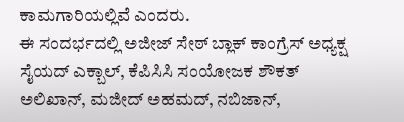ಕಾಮಗಾರಿಯಲ್ಲಿವೆ ಎಂದರು.
ಈ ಸಂದರ್ಭದಲ್ಲಿ ಅಜೀಜ್ ಸೇಠ್ ಬ್ಲಾಕ್ ಕಾಂಗ್ರೆಸ್ ಅಧ್ಯಕ್ಷ ಸೈಯದ್ ಎಕ್ಬಾಲ್, ಕೆಪಿಸಿಸಿ ಸಂಯೋಜಕ ಶೌಕತ್ ಅಲಿಖಾನ್, ಮಜೀದ್ ಅಹಮದ್, ನಬಿಜಾನ್,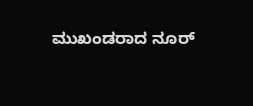ಮುಖಂಡರಾದ ನೂರ್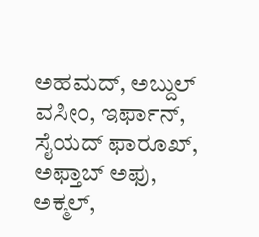ಅಹಮದ್, ಅಬ್ದುಲ್ ವಸೀಂ, ಇರ್ಫಾನ್, ಸೈಯದ್ ಫಾರೂಖ್, ಅಫ್ತಾಬ್ ಅಫು, ಅಕ್ಮಲ್,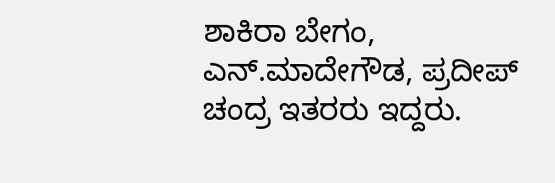ಶಾಕಿರಾ ಬೇಗಂ, ಎನ್.ಮಾದೇಗೌಡ, ಪ್ರದೀಪ್ ಚಂದ್ರ ಇತರರು ಇದ್ದರು.